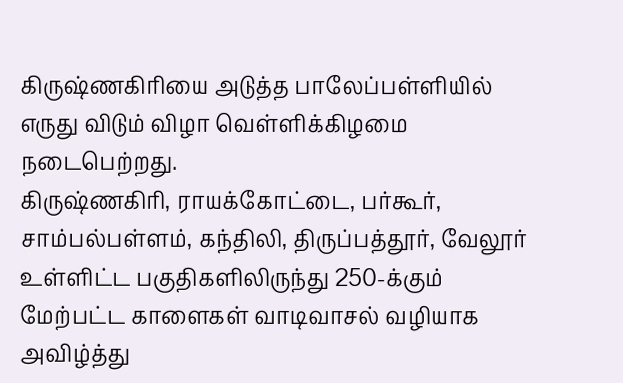கிருஷ்ணகிரியை அடுத்த பாலேப்பள்ளியில் எருது விடும் விழா வெள்ளிக்கிழமை நடைபெற்றது.
கிருஷ்ணகிரி, ராயக்கோட்டை, பர்கூர், சாம்பல்பள்ளம், கந்திலி, திருப்பத்தூர், வேலூர் உள்ளிட்ட பகுதிகளிலிருந்து 250-க்கும் மேற்பட்ட காளைகள் வாடிவாசல் வழியாக அவிழ்த்து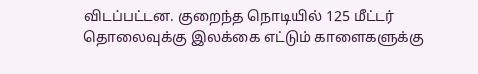விடப்பட்டன. குறைந்த நொடியில் 125 மீட்டர் தொலைவுக்கு இலக்கை எட்டும் காளைகளுக்கு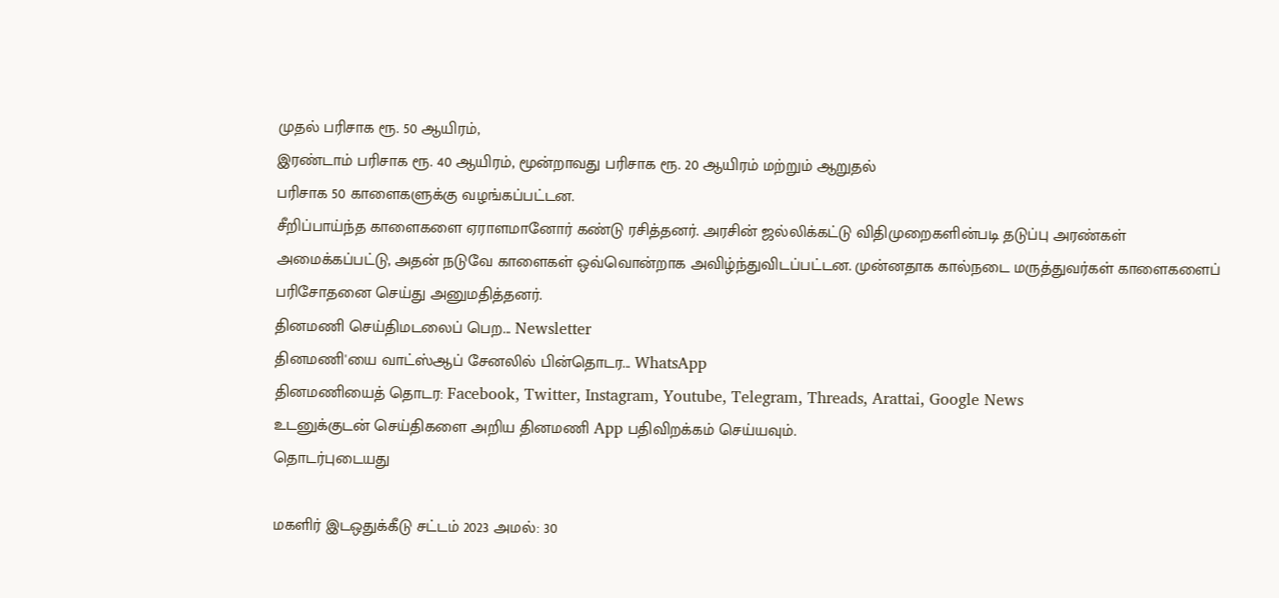முதல் பரிசாக ரூ. 50 ஆயிரம்,
இரண்டாம் பரிசாக ரூ. 40 ஆயிரம், மூன்றாவது பரிசாக ரூ. 20 ஆயிரம் மற்றும் ஆறுதல்
பரிசாக 50 காளைகளுக்கு வழங்கப்பட்டன.
சீறிப்பாய்ந்த காளைகளை ஏராளமானோர் கண்டு ரசித்தனர். அரசின் ஜல்லிக்கட்டு விதிமுறைகளின்படி தடுப்பு அரண்கள் அமைக்கப்பட்டு, அதன் நடுவே காளைகள் ஒவ்வொன்றாக அவிழ்ந்துவிடப்பட்டன. முன்னதாக கால்நடை மருத்துவர்கள் காளைகளைப் பரிசோதனை செய்து அனுமதித்தனர்.
தினமணி செய்திமடலைப் பெற... Newsletter
தினமணி'யை வாட்ஸ்ஆப் சேனலில் பின்தொடர... WhatsApp
தினமணியைத் தொடர: Facebook, Twitter, Instagram, Youtube, Telegram, Threads, Arattai, Google News
உடனுக்குடன் செய்திகளை அறிய தினமணி App பதிவிறக்கம் செய்யவும்.
தொடர்புடையது

மகளிர் இடஒதுக்கீடு சட்டம் 2023 அமல்: 30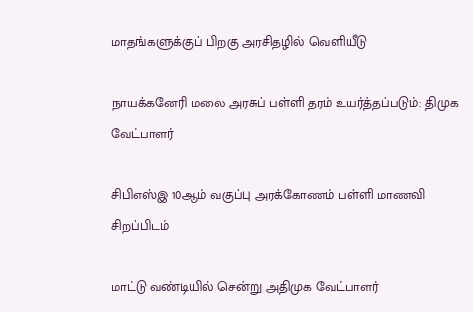மாதங்களுக்குப் பிறகு அரசிதழில் வெளியீடு

நாயக்கனேரி மலை அரசுப் பள்ளி தரம் உயர்த்தப்படும்: திமுக வேட்பாளர்

சிபிஎஸ்இ 10ஆம் வகுப்பு அரக்கோணம் பள்ளி மாணவி சிறப்பிடம்

மாட்டு வண்டியில் சென்று அதிமுக வேட்பாளர்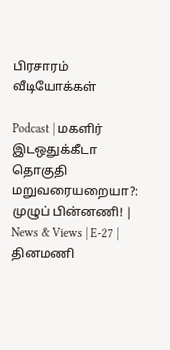பிரசாரம்
வீடியோக்கள்

Podcast | மகளிர் இடஒதுக்கீடா தொகுதி மறுவரையறையா?: முழுப் பின்னணி! | News & Views | E-27 |
தினமணி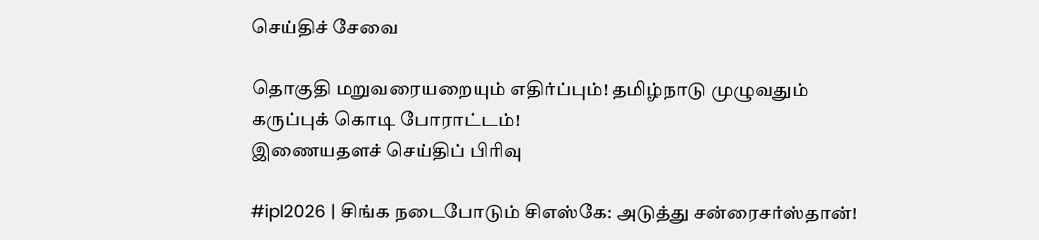செய்திச் சேவை

தொகுதி மறுவரையறையும் எதிர்ப்பும்! தமிழ்நாடு முழுவதும் கருப்புக் கொடி போராட்டம்!
இணையதளச் செய்திப் பிரிவு

#ipl2026 | சிங்க நடைபோடும் சிஎஸ்கே: அடுத்து சன்ரைசர்ஸ்தான்!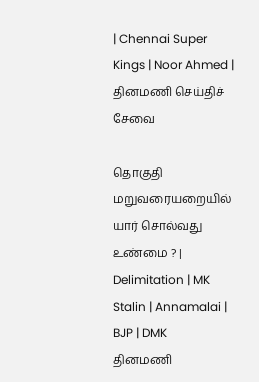| Chennai Super Kings | Noor Ahmed |
தினமணி செய்திச் சேவை

தொகுதி மறுவரையறையில் யார் சொல்வது உண்மை ? | Delimitation | MK Stalin | Annamalai | BJP | DMK
தினமணி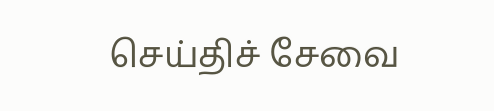செய்திச் சேவை